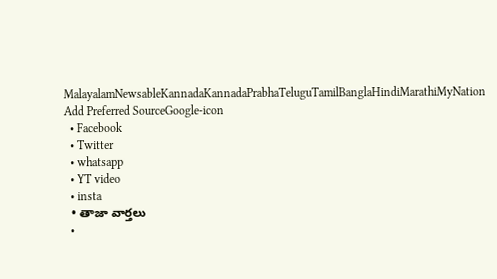MalayalamNewsableKannadaKannadaPrabhaTeluguTamilBanglaHindiMarathiMyNation
Add Preferred SourceGoogle-icon
  • Facebook
  • Twitter
  • whatsapp
  • YT video
  • insta
  • తాజా వార్తలు
  •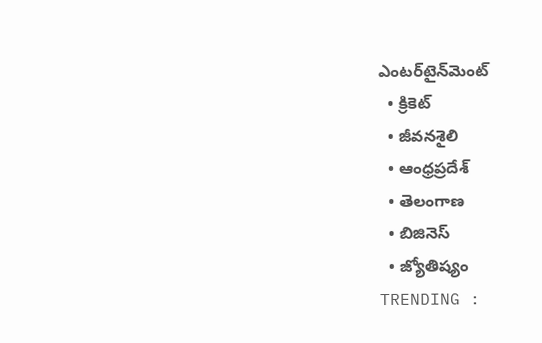ఎంటర్‌టైన్‌మెంట్
  • క్రికెట్
  • జీవనశైలి
  • ఆంధ్రప్రదేశ్
  • తెలంగాణ
  • బిజినెస్
  • జ్యోతిష్యం
TRENDING :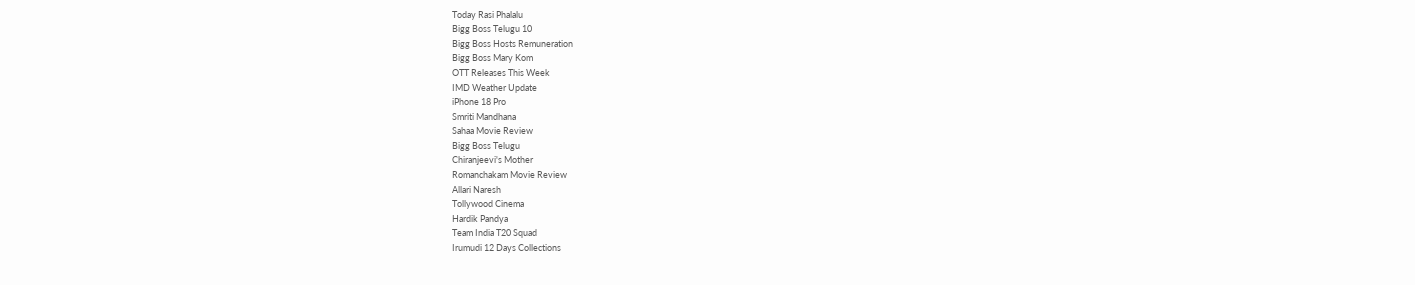Today Rasi Phalalu
Bigg Boss Telugu 10
Bigg Boss Hosts Remuneration
Bigg Boss Mary Kom
OTT Releases This Week
IMD Weather Update
iPhone 18 Pro
Smriti Mandhana
Sahaa Movie Review
Bigg Boss Telugu
Chiranjeevi's Mother
Romanchakam Movie Review
Allari Naresh
Tollywood Cinema
Hardik Pandya
Team India T20 Squad
Irumudi 12 Days Collections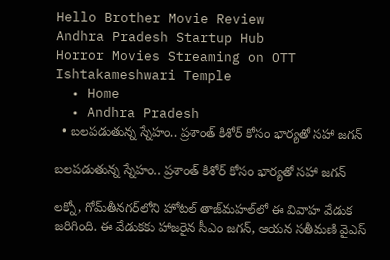Hello Brother Movie Review
Andhra Pradesh Startup Hub
Horror Movies Streaming on OTT
Ishtakameshwari Temple
  • Home
  • Andhra Pradesh
  • బలపడుతున్న స్నేహం.. ప్రశాంత్ కిశోర్ కోసం భార్యతో సహా జగన్

బలపడుతున్న స్నేహం.. ప్రశాంత్ కిశోర్ కోసం భార్యతో సహా జగన్

లక్నో, గోమ్‌తీనగర్‌లోని హోటల్‌ తాజ్‌మహల్‌లో ఈ వివాహ వేడుక జరిగింది. ఈ వేడుకకు హాజరైన సీఎం జగన్, ఆయన సతీమణి వైఎస్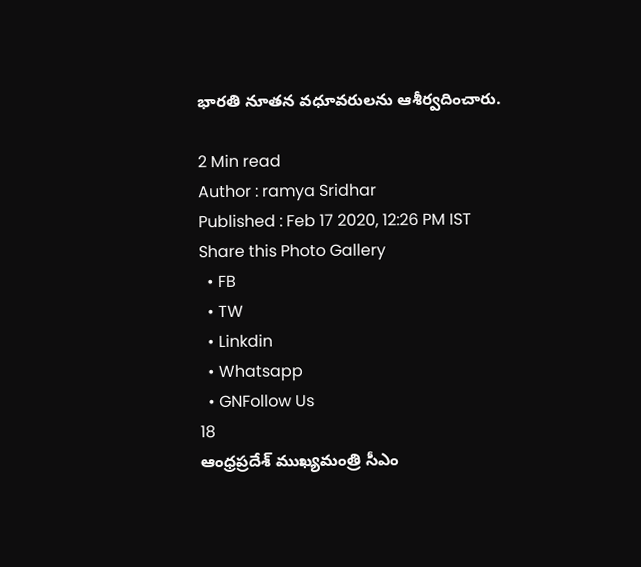భారతి నూతన వధూవరులను ఆశీర్వదించారు.

2 Min read
Author : ramya Sridhar
Published : Feb 17 2020, 12:26 PM IST
Share this Photo Gallery
  • FB
  • TW
  • Linkdin
  • Whatsapp
  • GNFollow Us
18
ఆంధ్రప్రదేశ్ ముఖ్యమంత్రి సీఎం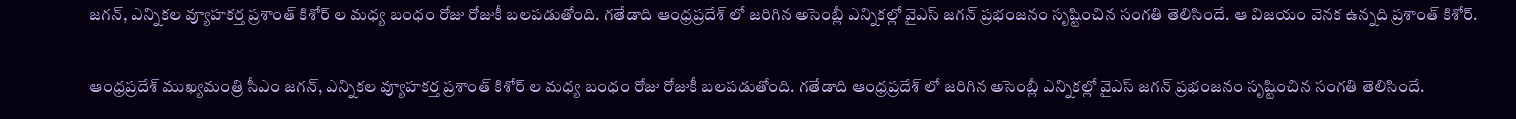జగన్, ఎన్నికల వ్యూహకర్త ప్రశాంత్ కిశోర్ ల మధ్య బంధం రోజు రోజుకీ బలపడుతోంది. గతేడాది ఆంధ్రప్రదేశ్ లో జరిగిన అసెంబ్లీ ఎన్నికల్లో వైఎస్ జగన్ ప్రభంజనం సృష్టించిన సంగతి తెలిసిందే. ఆ విజయం వెనక ఉన్నది ప్రశాంత్ కిశోర్.

ఆంధ్రప్రదేశ్ ముఖ్యమంత్రి సీఎం జగన్, ఎన్నికల వ్యూహకర్త ప్రశాంత్ కిశోర్ ల మధ్య బంధం రోజు రోజుకీ బలపడుతోంది. గతేడాది ఆంధ్రప్రదేశ్ లో జరిగిన అసెంబ్లీ ఎన్నికల్లో వైఎస్ జగన్ ప్రభంజనం సృష్టించిన సంగతి తెలిసిందే.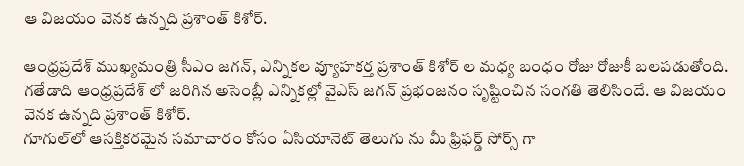ఆ విజయం వెనక ఉన్నది ప్రశాంత్ కిశోర్.

ఆంధ్రప్రదేశ్ ముఖ్యమంత్రి సీఎం జగన్, ఎన్నికల వ్యూహకర్త ప్రశాంత్ కిశోర్ ల మధ్య బంధం రోజు రోజుకీ బలపడుతోంది. గతేడాది ఆంధ్రప్రదేశ్ లో జరిగిన అసెంబ్లీ ఎన్నికల్లో వైఎస్ జగన్ ప్రభంజనం సృష్టించిన సంగతి తెలిసిందే. ఆ విజయం వెనక ఉన్నది ప్రశాంత్ కిశోర్.
గూగుల్‌లో ఆసక్తికరమైన సమాచారం కోసం ఏసియానెట్ తెలుగు ను మీ ఫ్రిఫర్డ్ సోర్స్ గా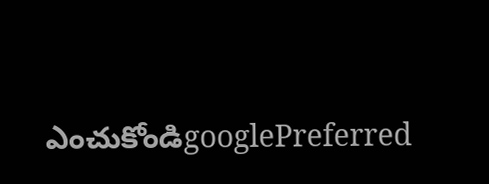ఎంచుకోండిgooglePreferred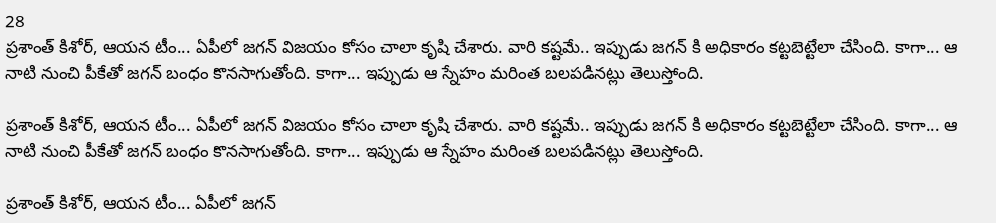28
ప్రశాంత్ కిశోర్, ఆయన టీం... ఏపీలో జగన్ విజయం కోసం చాలా కృషి చేశారు. వారి కష్టమే.. ఇప్పుడు జగన్ కి అధికారం కట్టబెట్టేలా చేసింది. కాగా... ఆ నాటి నుంచి పీకేతో జగన్ బంధం కొనసాగుతోంది. కాగా... ఇప్పుడు ఆ స్నేహం మరింత బలపడినట్లు తెలుస్తోంది.

ప్రశాంత్ కిశోర్, ఆయన టీం... ఏపీలో జగన్ విజయం కోసం చాలా కృషి చేశారు. వారి కష్టమే.. ఇప్పుడు జగన్ కి అధికారం కట్టబెట్టేలా చేసింది. కాగా... ఆ నాటి నుంచి పీకేతో జగన్ బంధం కొనసాగుతోంది. కాగా... ఇప్పుడు ఆ స్నేహం మరింత బలపడినట్లు తెలుస్తోంది.

ప్రశాంత్ కిశోర్, ఆయన టీం... ఏపీలో జగన్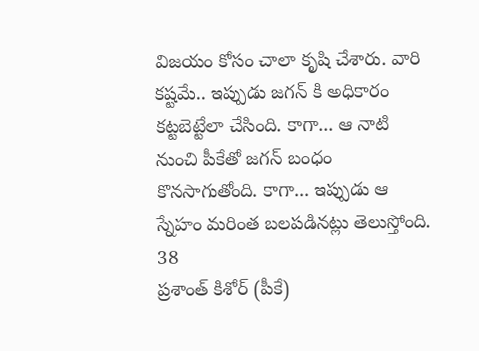విజయం కోసం చాలా కృషి చేశారు. వారి కష్టమే.. ఇప్పుడు జగన్ కి అధికారం కట్టబెట్టేలా చేసింది. కాగా... ఆ నాటి నుంచి పీకేతో జగన్ బంధం కొనసాగుతోంది. కాగా... ఇప్పుడు ఆ స్నేహం మరింత బలపడినట్లు తెలుస్తోంది.
38
ప్రశాంత్ కిశోర్ (పీకే)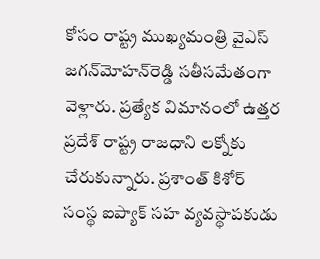కోసం రాష్ట్ర ముఖ్యమంత్రి వైఎస్ జగన్‌మోహన్‌రెడ్డి సతీసమేతంగా వెళ్లారు. ప్రత్యేక విమానంలో ఉత్తర ప్రదేశ్‌ రాష్ట్ర రాజధాని లక్నోకు చేరుకున్నారు. ప్రశాంత్ కిశోర్ సంస్థ ఐప్యాక్‌ సహ వ్యవస్థాపకుడు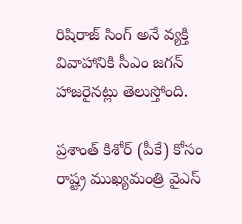రిషిరాజ్ సింగ్ అనే వ్యక్తి వివాహానికి సీఎం జగన్ హాజరైనట్లు తెలుస్తోంది.

ప్రశాంత్ కిశోర్ (పీకే) కోసం రాష్ట్ర ముఖ్యమంత్రి వైఎస్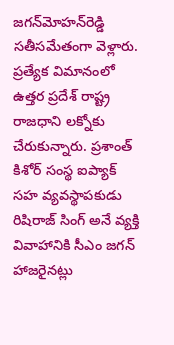జగన్‌మోహన్‌రెడ్డి సతీసమేతంగా వెళ్లారు. ప్రత్యేక విమానంలో ఉత్తర ప్రదేశ్‌ రాష్ట్ర రాజధాని లక్నోకు చేరుకున్నారు. ప్రశాంత్ కిశోర్ సంస్థ ఐప్యాక్‌ సహ వ్యవస్థాపకుడు రిషిరాజ్ సింగ్ అనే వ్యక్తి వివాహానికి సీఎం జగన్ హాజరైనట్లు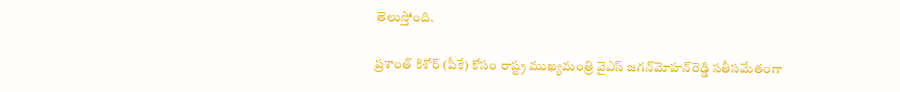తెలుస్తోంది.

ప్రశాంత్ కిశోర్ (పీకే) కోసం రాష్ట్ర ముఖ్యమంత్రి వైఎస్ జగన్‌మోహన్‌రెడ్డి సతీసమేతంగా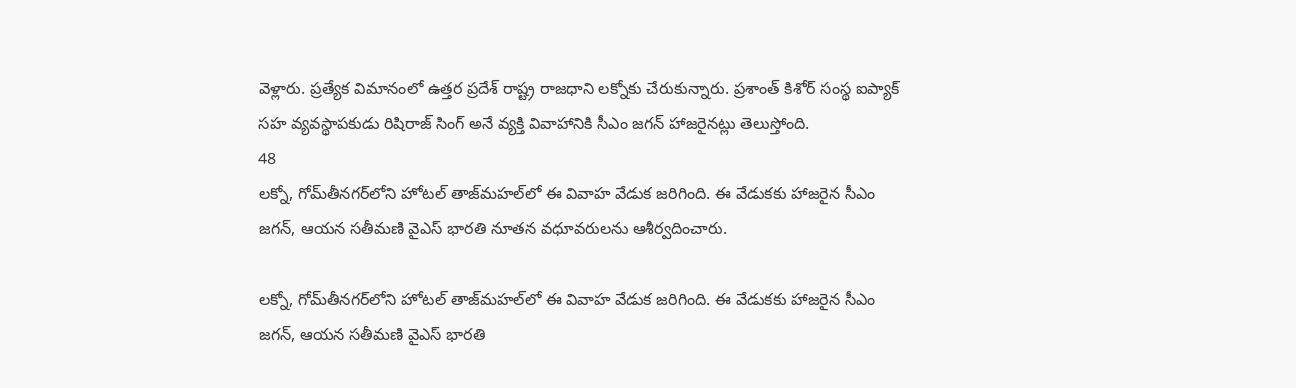వెళ్లారు. ప్రత్యేక విమానంలో ఉత్తర ప్రదేశ్‌ రాష్ట్ర రాజధాని లక్నోకు చేరుకున్నారు. ప్రశాంత్ కిశోర్ సంస్థ ఐప్యాక్‌ సహ వ్యవస్థాపకుడు రిషిరాజ్ సింగ్ అనే వ్యక్తి వివాహానికి సీఎం జగన్ హాజరైనట్లు తెలుస్తోంది.
48
లక్నో, గోమ్‌తీనగర్‌లోని హోటల్‌ తాజ్‌మహల్‌లో ఈ వివాహ వేడుక జరిగింది. ఈ వేడుకకు హాజరైన సీఎం జగన్, ఆయన సతీమణి వైఎస్ భారతి నూతన వధూవరులను ఆశీర్వదించారు.

లక్నో, గోమ్‌తీనగర్‌లోని హోటల్‌ తాజ్‌మహల్‌లో ఈ వివాహ వేడుక జరిగింది. ఈ వేడుకకు హాజరైన సీఎం జగన్, ఆయన సతీమణి వైఎస్ భారతి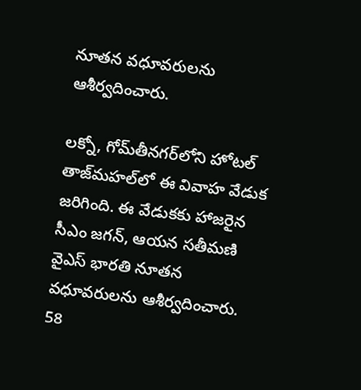నూతన వధూవరులను ఆశీర్వదించారు.

లక్నో, గోమ్‌తీనగర్‌లోని హోటల్‌ తాజ్‌మహల్‌లో ఈ వివాహ వేడుక జరిగింది. ఈ వేడుకకు హాజరైన సీఎం జగన్, ఆయన సతీమణి వైఎస్ భారతి నూతన వధూవరులను ఆశీర్వదించారు.
58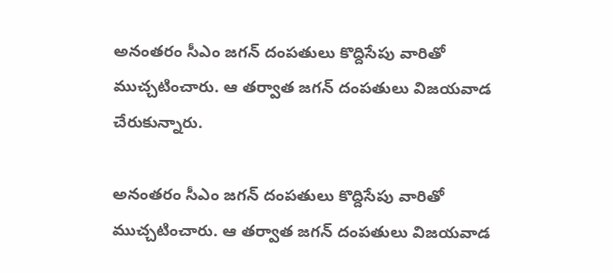అనంతరం సీఎం జగన్ దంపతులు కొద్దిసేపు వారితో ముచ్చటించారు. ఆ తర్వాత జగన్ దంపతులు విజయవాడ చేరుకున్నారు.

అనంతరం సీఎం జగన్ దంపతులు కొద్దిసేపు వారితో ముచ్చటించారు. ఆ తర్వాత జగన్ దంపతులు విజయవాడ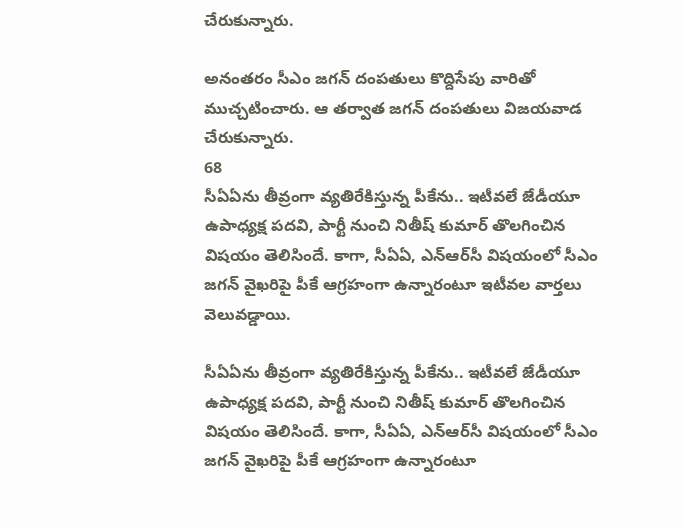చేరుకున్నారు.

అనంతరం సీఎం జగన్ దంపతులు కొద్దిసేపు వారితో ముచ్చటించారు. ఆ తర్వాత జగన్ దంపతులు విజయవాడ చేరుకున్నారు.
68
సీఏఏను తీవ్రంగా వ్యతిరేకిస్తున్న పీకేను.. ఇటీవలే జేడీయూ ఉపాధ్యక్ష పదవి, పార్టీ నుంచి నితీష్ కుమార్ తొలగించిన విషయం తెలిసిందే. కాగా, సీఏఏ, ఎన్ఆర్‌సీ విషయంలో సీఎం జగన్ వైఖరిపై పీకే ఆగ్రహంగా ఉన్నారంటూ ఇటీవల వార్తలు వెలువడ్డాయి.

సీఏఏను తీవ్రంగా వ్యతిరేకిస్తున్న పీకేను.. ఇటీవలే జేడీయూ ఉపాధ్యక్ష పదవి, పార్టీ నుంచి నితీష్ కుమార్ తొలగించిన విషయం తెలిసిందే. కాగా, సీఏఏ, ఎన్ఆర్‌సీ విషయంలో సీఎం జగన్ వైఖరిపై పీకే ఆగ్రహంగా ఉన్నారంటూ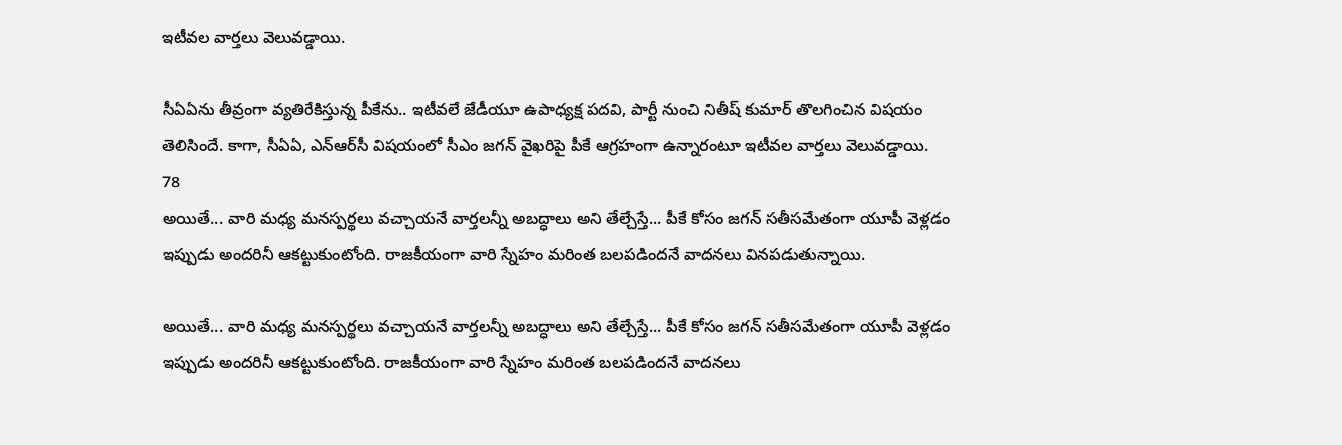ఇటీవల వార్తలు వెలువడ్డాయి.

సీఏఏను తీవ్రంగా వ్యతిరేకిస్తున్న పీకేను.. ఇటీవలే జేడీయూ ఉపాధ్యక్ష పదవి, పార్టీ నుంచి నితీష్ కుమార్ తొలగించిన విషయం తెలిసిందే. కాగా, సీఏఏ, ఎన్ఆర్‌సీ విషయంలో సీఎం జగన్ వైఖరిపై పీకే ఆగ్రహంగా ఉన్నారంటూ ఇటీవల వార్తలు వెలువడ్డాయి.
78
అయితే... వారి మధ్య మనస్పర్థలు వచ్చాయనే వార్తలన్నీ అబద్ధాలు అని తేల్చేస్తే... పీకే కోసం జగన్ సతీసమేతంగా యూపీ వెళ్లడం ఇప్పుడు అందరినీ ఆకట్టుకుంటోంది. రాజకీయంగా వారి స్నేహం మరింత బలపడిందనే వాదనలు వినపడుతున్నాయి.

అయితే... వారి మధ్య మనస్పర్థలు వచ్చాయనే వార్తలన్నీ అబద్ధాలు అని తేల్చేస్తే... పీకే కోసం జగన్ సతీసమేతంగా యూపీ వెళ్లడం ఇప్పుడు అందరినీ ఆకట్టుకుంటోంది. రాజకీయంగా వారి స్నేహం మరింత బలపడిందనే వాదనలు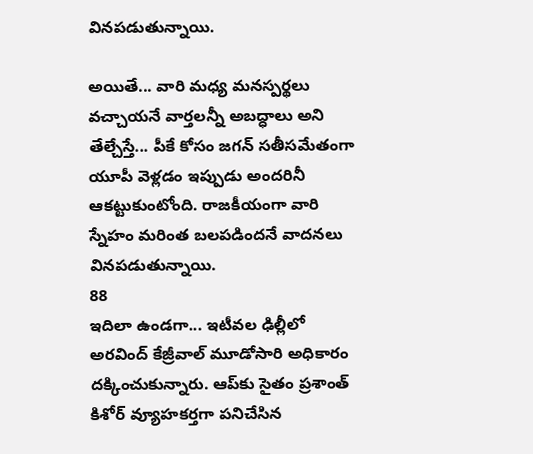వినపడుతున్నాయి.

అయితే... వారి మధ్య మనస్పర్థలు వచ్చాయనే వార్తలన్నీ అబద్ధాలు అని తేల్చేస్తే... పీకే కోసం జగన్ సతీసమేతంగా యూపీ వెళ్లడం ఇప్పుడు అందరినీ ఆకట్టుకుంటోంది. రాజకీయంగా వారి స్నేహం మరింత బలపడిందనే వాదనలు వినపడుతున్నాయి.
88
ఇదిలా ఉండగా... ఇటీవల ఢిల్లీలో అరవింద్ కేజ్రీవాల్ మూడోసారి అధికారం దక్కించుకున్నారు. ఆప్‌కు సైతం ప్రశాంత్ కిశోర్ వ్యూహకర్తగా పనిచేసిన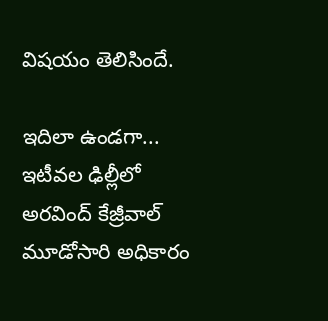విషయం తెలిసిందే.

ఇదిలా ఉండగా... ఇటీవల ఢిల్లీలో అరవింద్ కేజ్రీవాల్ మూడోసారి అధికారం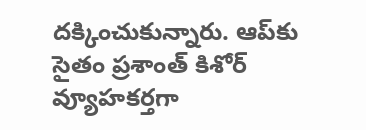దక్కించుకున్నారు. ఆప్‌కు సైతం ప్రశాంత్ కిశోర్ వ్యూహకర్తగా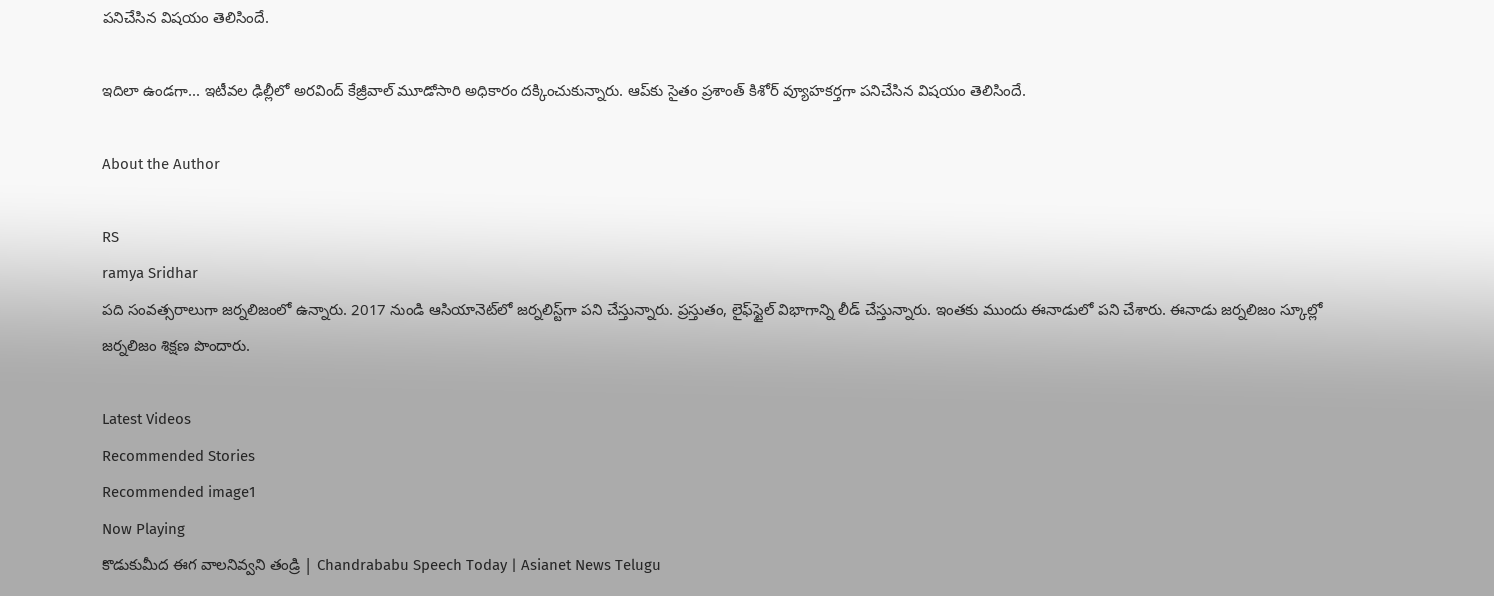పనిచేసిన విషయం తెలిసిందే.

ఇదిలా ఉండగా... ఇటీవల ఢిల్లీలో అరవింద్ కేజ్రీవాల్ మూడోసారి అధికారం దక్కించుకున్నారు. ఆప్‌కు సైతం ప్రశాంత్ కిశోర్ వ్యూహకర్తగా పనిచేసిన విషయం తెలిసిందే.

About the Author

RS
ramya Sridhar
పది సంవత్సరాలుగా జర్నలిజంలో ఉన్నారు. 2017 నుండి ఆసియానెట్‌లో జర్నలిస్ట్‌గా పని చేస్తున్నారు. ప్రస్తుతం, లైఫ్‌స్టైల్ విభాగాన్ని లీడ్ చేస్తున్నారు. ఇంతకు ముందు ఈనాడులో పని చేశారు. ఈనాడు జర్నలిజం స్కూల్లో జర్నలిజం శిక్షణ పొందారు.

Latest Videos
Recommended Stories
Recommended image1
Now Playing
కొడుకుమీద ఈగ వాలనివ్వని తండ్రి | Chandrababu Speech Today | Asianet News Telugu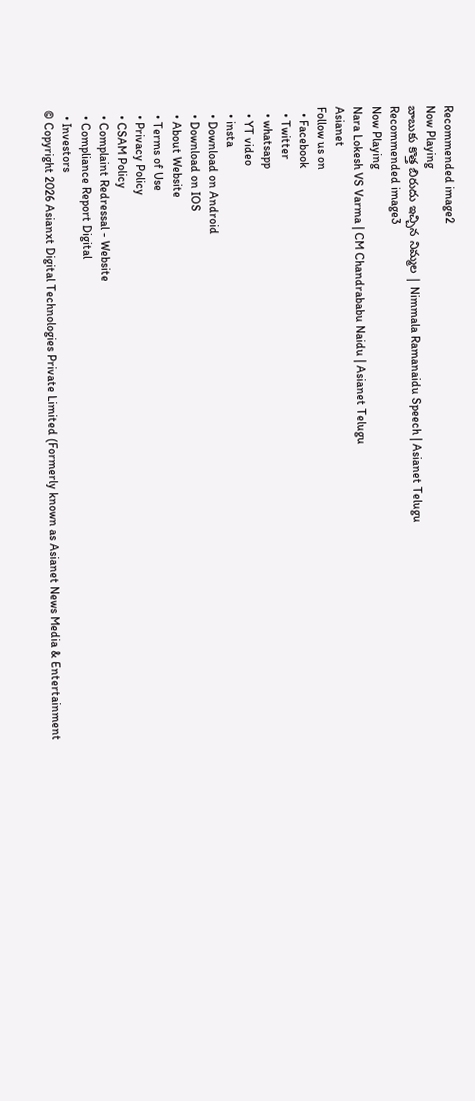Recommended image2
Now Playing
బాబుకు కొత్త బిరుదు ఇచ్చిన నిమ్మల | Nimmala Ramanaidu Speech | Asianet Telugu
Recommended image3
Now Playing
Nara Lokesh VS Varma | CM Chandrababu Naidu | Asianet Telugu
Asianet
Follow us on
  • Facebook
  • Twitter
  • whatsapp
  • YT video
  • insta
  • Download on Android
  • Download on IOS
  • About Website
  • Terms of Use
  • Privacy Policy
  • CSAM Policy
  • Complaint Redressal - Website
  • Compliance Report Digital
  • Investors
© Copyright 2026 Asianxt Digital Technologies Private Limited (Formerly known as Asianet News Media & Entertainment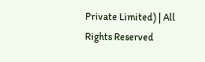Private Limited) | All Rights Reserved